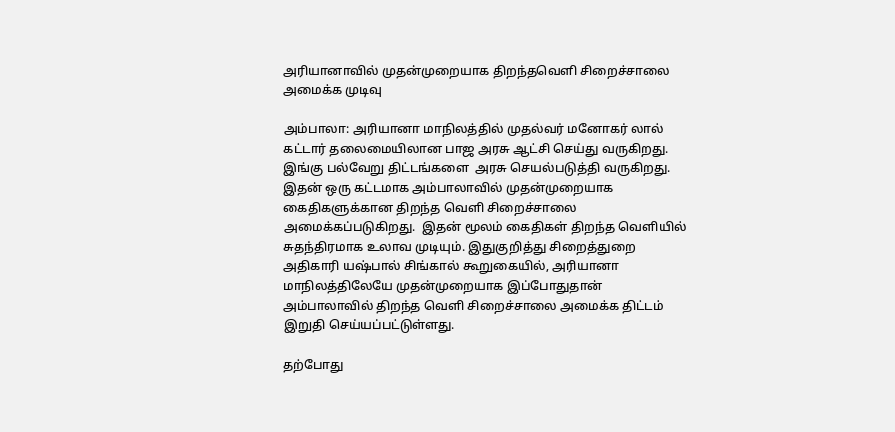அரியானாவில் முதன்முறையாக திறந்தவெளி சிறைச்சாலை அமைக்க முடிவு

அம்பாலா: அரியானா மாநிலத்தில் முதல்வர் மனோகர் லால் கட்டார் தலைமையிலான பாஜ அரசு ஆட்சி செய்து வருகிறது. இங்கு பல்வேறு திட்டங்களை  அரசு செயல்படுத்தி வருகிறது. இதன் ஒரு கட்டமாக அம்பாலாவில் முதன்முறையாக கைதிகளுக்கான திறந்த வெளி சிறைச்சாலை அமைக்கப்படுகிறது.  இதன் மூலம் கைதிகள் திறந்த வெளியில் சுதந்திரமாக உலாவ முடியும். இதுகுறித்து சிறைத்துறை அதிகாரி யஷ்பால் சிங்கால் கூறுகையில், அரியானா  மாநிலத்திலேயே முதன்முறையாக இப்போதுதான் அம்பாலாவில் திறந்த வெளி சிறைச்சாலை அமைக்க திட்டம் இறுதி செய்யப்பட்டுள்ளது.

தற்போது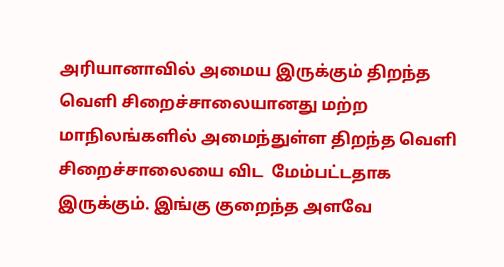அரியானாவில் அமைய இருக்கும் திறந்த வெளி சிறைச்சாலையானது மற்ற மாநிலங்களில் அமைந்துள்ள திறந்த வெளி சிறைச்சாலையை விட  மேம்பட்டதாக இருக்கும். இங்கு குறைந்த அளவே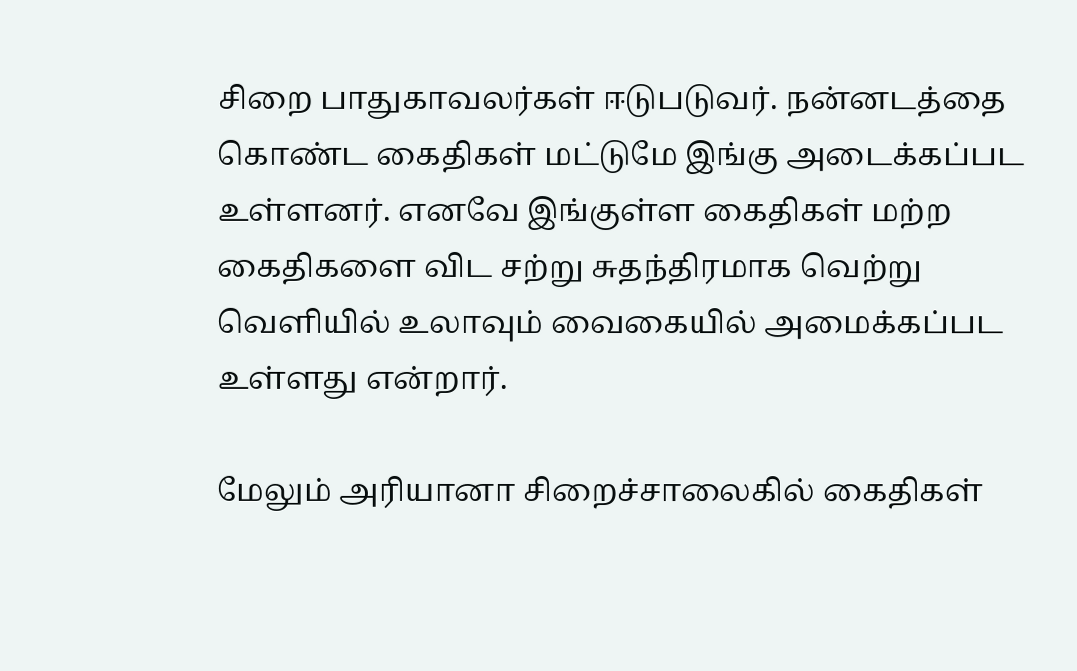சிறை பாதுகாவலர்கள் ஈடுபடுவர். நன்னடத்தை கொண்ட கைதிகள் மட்டுமே இங்கு அடைக்கப்பட  உள்ளனர். எனவே இங்குள்ள கைதிகள் மற்ற கைதிகளை விட சற்று சுதந்திரமாக வெற்று வெளியில் உலாவும் வைகையில் அமைக்கப்பட உள்ளது என்றார்.

மேலும் அரியானா சிறைச்சாலைகில் கைதிகள்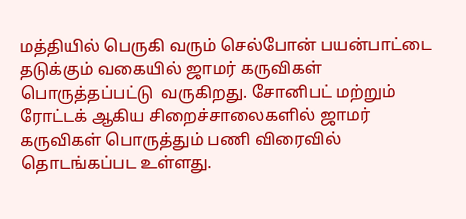மத்தியில் பெருகி வரும் செல்போன் பயன்பாட்டை தடுக்கும் வகையில் ஜாமர் கருவிகள் பொருத்தப்பட்டு  வருகிறது. சோனிபட் மற்றும் ரோட்டக் ஆகிய சிறைச்சாலைகளில் ஜாமர் கருவிகள் பொருத்தும் பணி விரைவில் தொடங்கப்பட உள்ளது.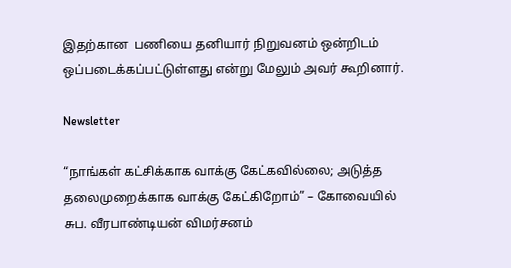இதற்கான  பணியை தனியார் நிறுவனம் ஒன்றிடம் ஒப்படைக்கப்பட்டுள்ளது என்று மேலும் அவர் கூறினார்.

Newsletter

“நாங்கள் கட்சிக்காக வாக்கு கேட்கவில்லை; அடுத்த தலைமுறைக்காக வாக்கு கேட்கிறோம்” – கோவையில் சுப. வீரபாண்டியன் விமர்சனம்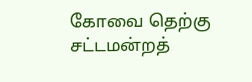கோவை தெற்கு சட்டமன்றத்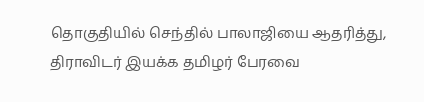தொகுதியில் செந்தில் பாலாஜியை ஆதரித்து, திராவிடர் இயக்க தமிழர் பேரவை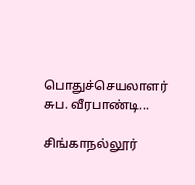பொதுச்செயலாளர் சுப. வீரபாண்டி...

சிங்காநல்லூர்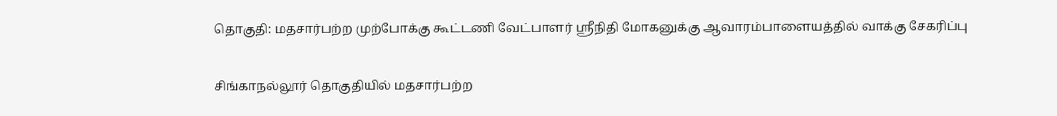தொகுதி: மதசார்பற்ற முற்போக்கு கூட்டணி வேட்பாளர் ஸ்ரீநிதி மோகனுக்கு ஆவாரம்பாளையத்தில் வாக்கு சேகரிப்பு

சிங்காநல்லூர் தொகுதியில் மதசார்பற்ற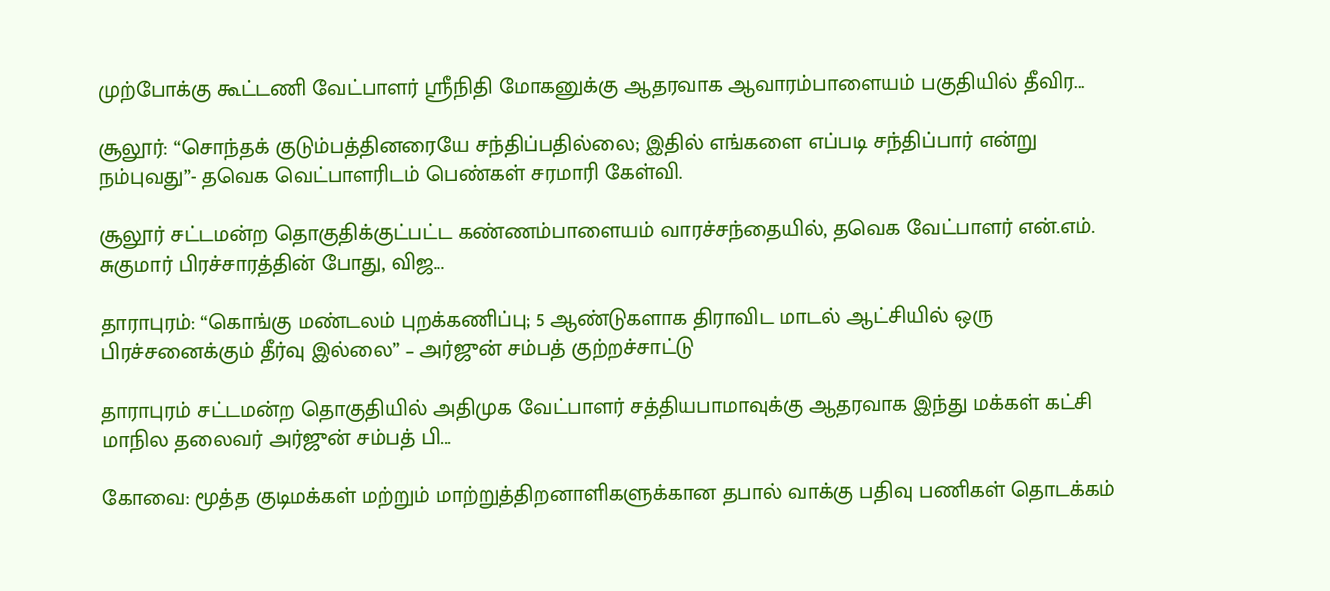முற்போக்கு கூட்டணி வேட்பாளர் ஸ்ரீநிதி மோகனுக்கு ஆதரவாக ஆவாரம்பாளையம் பகுதியில் தீவிர...

சூலூர்: “சொந்தக் குடும்பத்தினரையே சந்திப்பதில்லை; இதில் எங்களை எப்படி சந்திப்பார் என்று நம்புவது”- தவெக வெட்பாளரிடம் பெண்கள் சரமாரி கேள்வி.

சூலூர் சட்டமன்ற தொகுதிக்குட்பட்ட கண்ணம்பாளையம் வாரச்சந்தையில், தவெக வேட்பாளர் என்.எம். சுகுமார் பிரச்சாரத்தின் போது, விஜ...

தாராபுரம்: “கொங்கு மண்டலம் புறக்கணிப்பு; 5 ஆண்டுகளாக திராவிட மாடல் ஆட்சியில் ஒரு பிரச்சனைக்கும் தீர்வு இல்லை” – அர்ஜுன் சம்பத் குற்றச்சாட்டு

தாராபுரம் சட்டமன்ற தொகுதியில் அதிமுக வேட்பாளர் சத்தியபாமாவுக்கு ஆதரவாக இந்து மக்கள் கட்சி மாநில தலைவர் அர்ஜுன் சம்பத் பி...

கோவை: மூத்த குடிமக்கள் மற்றும் மாற்றுத்திறனாளிகளுக்கான தபால் வாக்கு பதிவு பணிகள் தொடக்கம்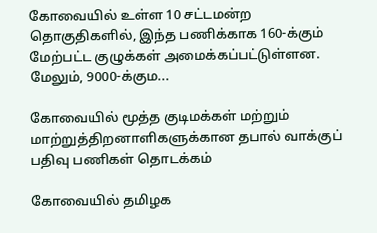கோவையில் உள்ள 10 சட்டமன்ற தொகுதிகளில், இந்த பணிக்காக 160-க்கும் மேற்பட்ட குழுக்கள் அமைக்கப்பட்டுள்ளன. மேலும், 9000-க்கும...

கோவையில் மூத்த குடிமக்கள் மற்றும் மாற்றுத்திறனாளிகளுக்கான தபால் வாக்குப் பதிவு பணிகள் தொடக்கம்

கோவையில் தமிழக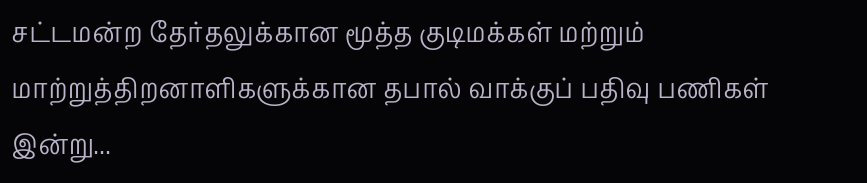சட்டமன்ற தேர்தலுக்கான மூத்த குடிமக்கள் மற்றும் மாற்றுத்திறனாளிகளுக்கான தபால் வாக்குப் பதிவு பணிகள் இன்று...